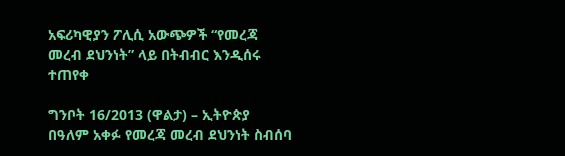አፍሪካዊያን ፖሊሲ አውጭዎች “የመረጃ መረብ ደህንነት” ላይ በትብብር እንዲሰሩ ተጠየቀ

ግንቦት 16/2013 (ዋልታ) – ኢትዮጵያ በዓለም አቀፉ የመረጃ መረብ ደህንነት ስብሰባ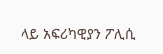ላይ አፍሪካዊያን ፖሊሲ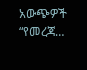አውጭዎች “የመረጃ…